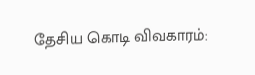தேசிய கொடி விவகாரம்: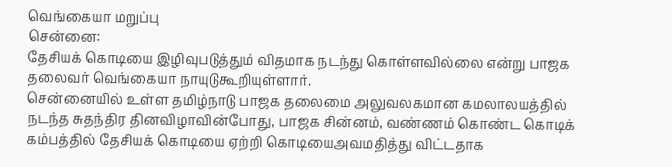வெங்கையா மறுப்பு
சென்னை:
தேசியக் கொடியை இழிவுபடுத்தும் விதமாக நடந்து கொள்ளவில்லை என்று பாஜக தலைவர் வெங்கையா நாயுடுகூறியுள்ளார்.
சென்னையில் உள்ள தமிழ்நாடு பாஜக தலைமை அலுவலகமான கமலாலயத்தில் நடந்த சுதந்திர தினவிழாவின்போது, பாஜக சின்னம், வண்ணம் கொண்ட கொடிக் கம்பத்தில் தேசியக் கொடியை ஏற்றி கொடியைஅவமதித்து விட்டதாக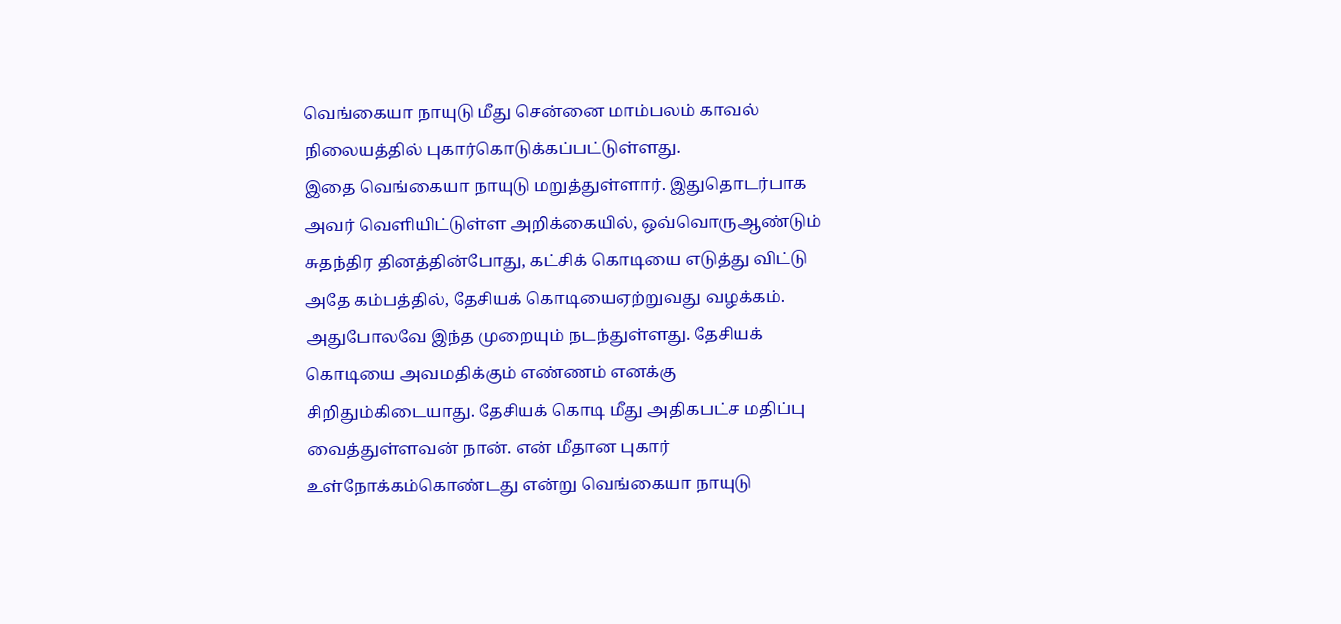வெங்கையா நாயுடு மீது சென்னை மாம்பலம் காவல் நிலையத்தில் புகார்கொடுக்கப்பட்டுள்ளது.
இதை வெங்கையா நாயுடு மறுத்துள்ளார். இதுதொடர்பாக அவர் வெளியிட்டுள்ள அறிக்கையில், ஒவ்வொருஆண்டும் சுதந்திர தினத்தின்போது, கட்சிக் கொடியை எடுத்து விட்டு அதே கம்பத்தில், தேசியக் கொடியைஏற்றுவது வழக்கம்.
அதுபோலவே இந்த முறையும் நடந்துள்ளது. தேசியக் கொடியை அவமதிக்கும் எண்ணம் எனக்கு சிறிதும்கிடையாது. தேசியக் கொடி மீது அதிகபட்ச மதிப்பு வைத்துள்ளவன் நான். என் மீதான புகார் உள்நோக்கம்கொண்டது என்று வெங்கையா நாயுடு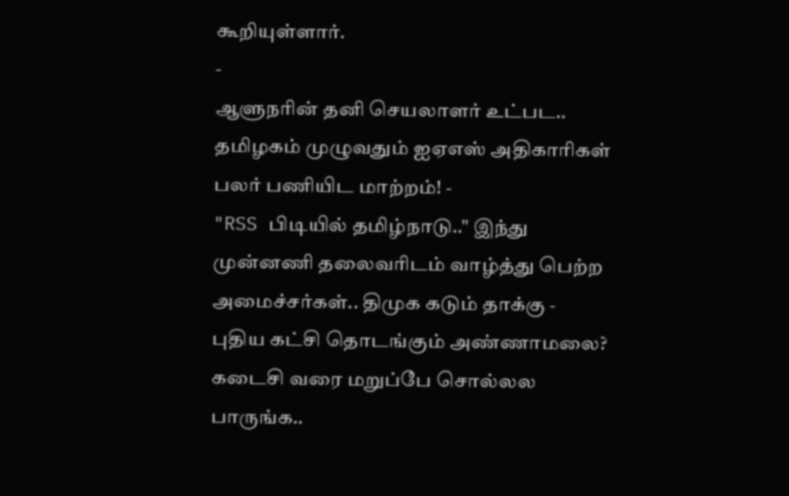கூறியுள்ளார்.
-
ஆளுநரின் தனி செயலாளர் உட்பட.. தமிழகம் முழுவதும் ஐஏஎஸ் அதிகாரிகள் பலர் பணியிட மாற்றம்! -
"RSS பிடியில் தமிழ்நாடு.." இந்து முன்னணி தலைவரிடம் வாழ்த்து பெற்ற அமைச்சர்கள்.. திமுக கடும் தாக்கு -
புதிய கட்சி தொடங்கும் அண்ணாமலை? கடைசி வரை மறுப்பே சொல்லல பாருங்க..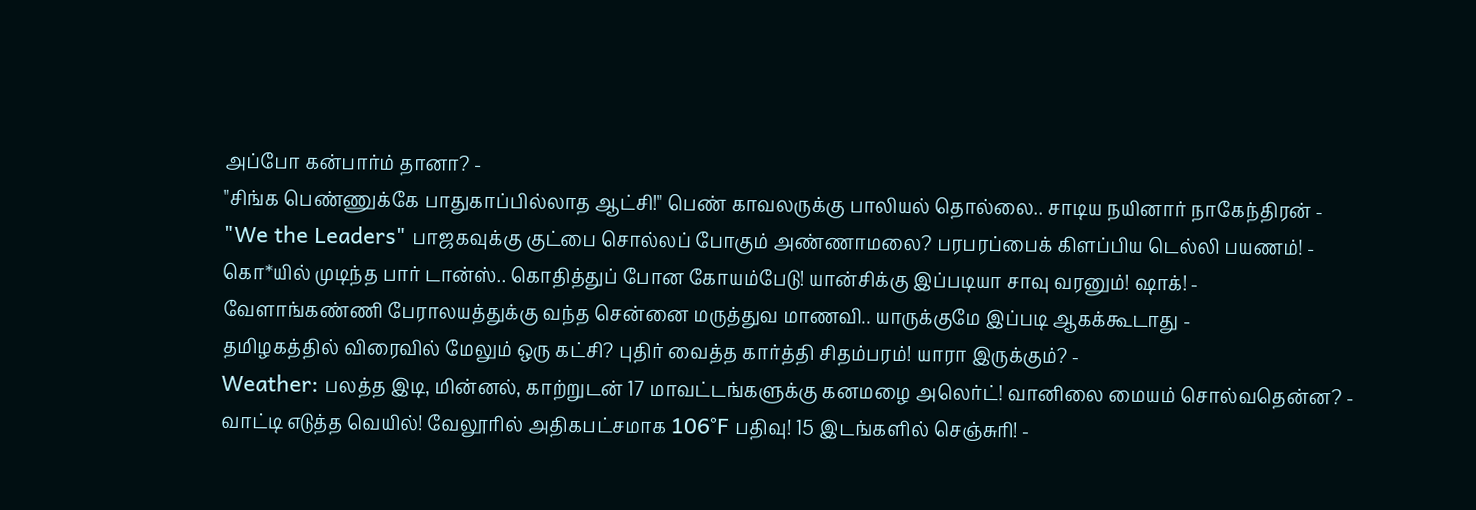அப்போ கன்பார்ம் தானா? -
"சிங்க பெண்ணுக்கே பாதுகாப்பில்லாத ஆட்சி!" பெண் காவலருக்கு பாலியல் தொல்லை.. சாடிய நயினார் நாகேந்திரன் -
"We the Leaders" பாஜகவுக்கு குட்பை சொல்லப் போகும் அண்ணாமலை? பரபரப்பைக் கிளப்பிய டெல்லி பயணம்! -
கொ*யில் முடிந்த பார் டான்ஸ்.. கொதித்துப் போன கோயம்பேடு! யான்சிக்கு இப்படியா சாவு வரனும்! ஷாக்! -
வேளாங்கண்ணி பேராலயத்துக்கு வந்த சென்னை மருத்துவ மாணவி.. யாருக்குமே இப்படி ஆகக்கூடாது -
தமிழகத்தில் விரைவில் மேலும் ஒரு கட்சி? புதிர் வைத்த கார்த்தி சிதம்பரம்! யாரா இருக்கும்? -
Weather: பலத்த இடி, மின்னல், காற்றுடன் 17 மாவட்டங்களுக்கு கனமழை அலெர்ட்! வானிலை மையம் சொல்வதென்ன? -
வாட்டி எடுத்த வெயில்! வேலூரில் அதிகபட்சமாக 106°F பதிவு! 15 இடங்களில் செஞ்சுரி! -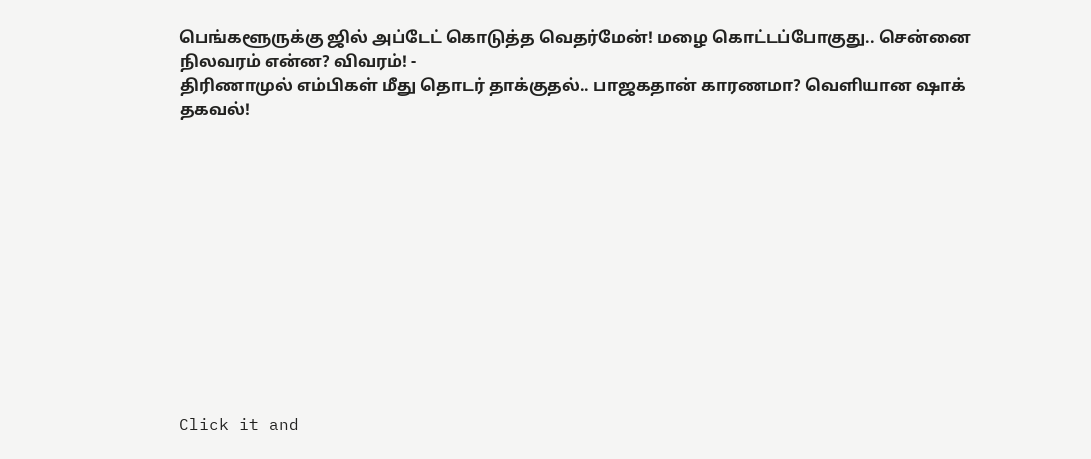பெங்களூருக்கு ஜில் அப்டேட் கொடுத்த வெதர்மேன்! மழை கொட்டப்போகுது.. சென்னை நிலவரம் என்ன? விவரம்! -
திரிணாமுல் எம்பிகள் மீது தொடர் தாக்குதல்.. பாஜகதான் காரணமா? வெளியான ஷாக் தகவல்!












Click it and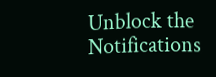Unblock the Notifications